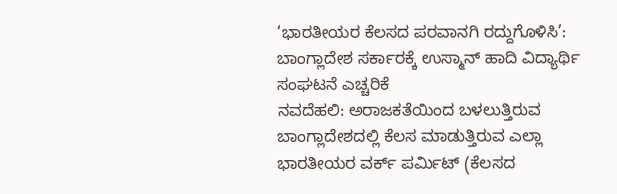‘ಭಾರತೀಯರ ಕೆಲಸದ ಪರವಾನಗಿ ರದ್ದುಗೊಳಿಸಿ’: ಬಾಂಗ್ಲಾದೇಶ ಸರ್ಕಾರಕ್ಕೆ ಉಸ್ಮಾನ್ ಹಾದಿ ವಿದ್ಯಾರ್ಥಿ ಸಂಘಟನೆ ಎಚ್ಚರಿಕೆ
ನವದೆಹಲಿ: ಅರಾಜಕತೆಯಿಂದ ಬಳಲುತ್ತಿರುವ ಬಾಂಗ್ಲಾದೇಶದಲ್ಲಿ ಕೆಲಸ ಮಾಡುತ್ತಿರುವ ಎಲ್ಲಾ ಭಾರತೀಯರ ವರ್ಕ್ ಪರ್ಮಿಟ್ (ಕೆಲಸದ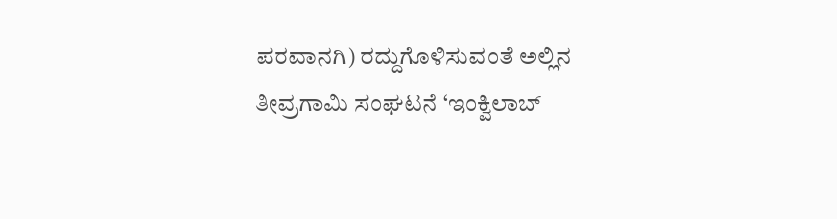ಪರವಾನಗಿ) ರದ್ದುಗೊಳಿಸುವಂತೆ ಅಲ್ಲಿನ ತೀವ್ರಗಾಮಿ ಸಂಘಟನೆ ‘ಇಂಕ್ವಿಲಾಬ್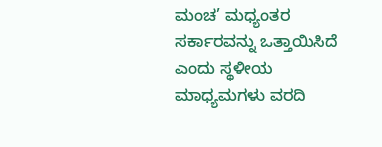ಮಂಚ’ ಮಧ್ಯಂತರ ಸರ್ಕಾರವನ್ನು ಒತ್ತಾಯಿಸಿದೆ ಎಂದು ಸ್ಥಳೀಯ ಮಾಧ್ಯಮಗಳು ವರದಿ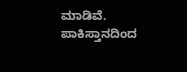ಮಾಡಿವೆ. ಪಾಕಿಸ್ತಾನದಿಂದ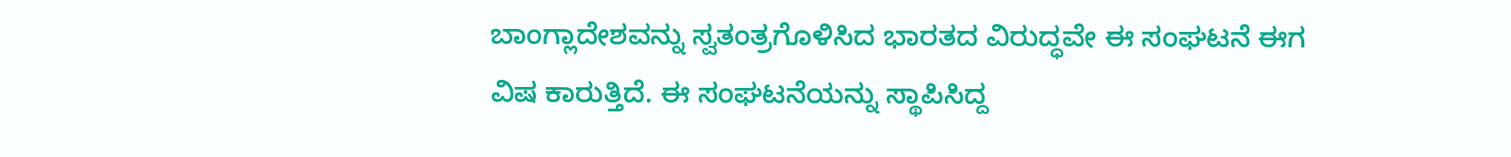ಬಾಂಗ್ಲಾದೇಶವನ್ನು ಸ್ವತಂತ್ರಗೊಳಿಸಿದ ಭಾರತದ ವಿರುದ್ಧವೇ ಈ ಸಂಘಟನೆ ಈಗ ವಿಷ ಕಾರುತ್ತಿದೆ. ಈ ಸಂಘಟನೆಯನ್ನು ಸ್ಥಾಪಿಸಿದ್ದ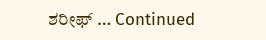ಶರೀಫ್ … Continued